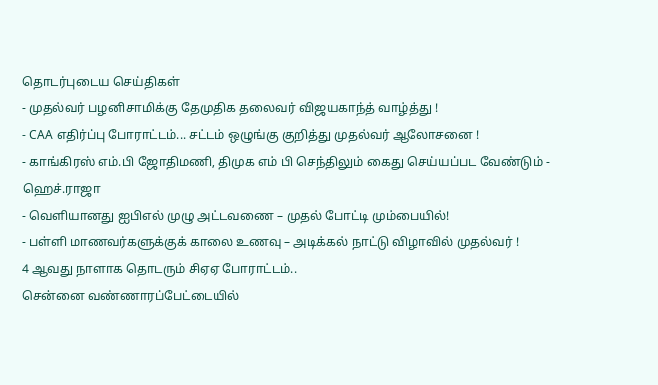தொடர்புடைய செய்திகள்
- முதல்வர் பழனிசாமிக்கு தேமுதிக தலைவர் விஜயகாந்த் வாழ்த்து !
- CAA எதிர்ப்பு போராட்டம்... சட்டம் ஒழுங்கு குறித்து முதல்வர் ஆலோசனை !
- காங்கிரஸ் எம்.பி ஜோதிமணி, திமுக எம் பி செந்திலும் கைது செய்யப்பட வேண்டும் - ஹெச்.ராஜா
- வெளியானது ஐபிஎல் முழு அட்டவணை – முதல் போட்டி மும்பையில்!
- பள்ளி மாணவர்களுக்குக் காலை உணவு – அடிக்கல் நாட்டு விழாவில் முதல்வர் !
4 ஆவது நாளாக தொடரும் சிஏஏ போராட்டம்..
சென்னை வண்ணாரப்பேட்டையில்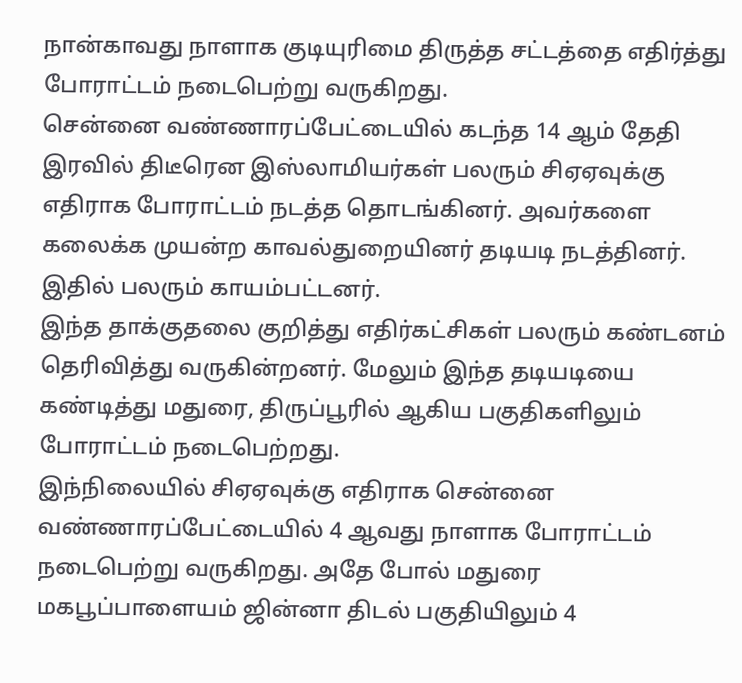நான்காவது நாளாக குடியுரிமை திருத்த சட்டத்தை எதிர்த்து போராட்டம் நடைபெற்று வருகிறது.
சென்னை வண்ணாரப்பேட்டையில் கடந்த 14 ஆம் தேதி இரவில் திடீரென இஸ்லாமியர்கள் பலரும் சிஏஏவுக்கு எதிராக போராட்டம் நடத்த தொடங்கினர். அவர்களை கலைக்க முயன்ற காவல்துறையினர் தடியடி நடத்தினர். இதில் பலரும் காயம்பட்டனர்.
இந்த தாக்குதலை குறித்து எதிர்கட்சிகள் பலரும் கண்டனம் தெரிவித்து வருகின்றனர். மேலும் இந்த தடியடியை கண்டித்து மதுரை, திருப்பூரில் ஆகிய பகுதிகளிலும் போராட்டம் நடைபெற்றது.
இந்நிலையில் சிஏஏவுக்கு எதிராக சென்னை வண்ணாரப்பேட்டையில் 4 ஆவது நாளாக போராட்டம் நடைபெற்று வருகிறது. அதே போல் மதுரை மகபூப்பாளையம் ஜின்னா திடல் பகுதியிலும் 4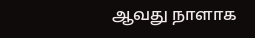ஆவது நாளாக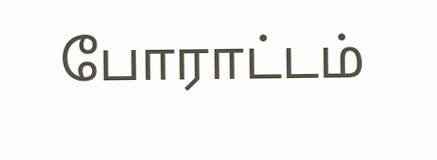போராட்டம்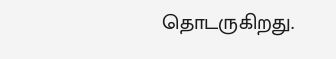தொடருகிறது.